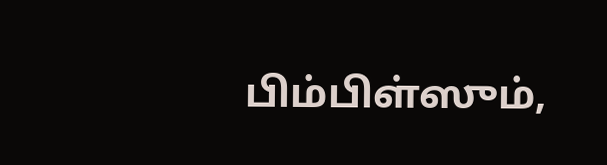பிம்பிள்ஸும்,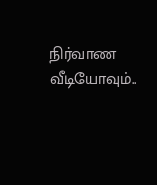நிர்வாண வீடியோவும்..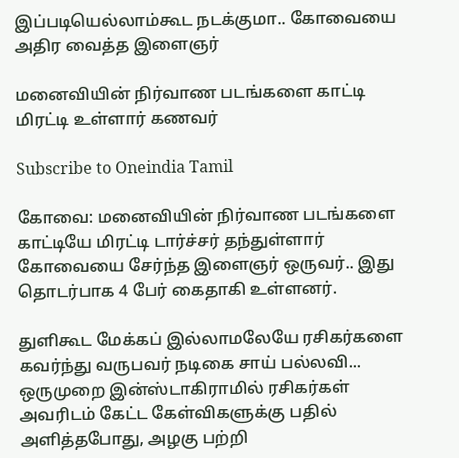இப்படியெல்லாம்கூட நடக்குமா.. கோவையை அதிர வைத்த இளைஞர்

மனைவியின் நிர்வாண படங்களை காட்டி மிரட்டி உள்ளார் கணவர்

Subscribe to Oneindia Tamil

கோவை: மனைவியின் நிர்வாண படங்களை காட்டியே மிரட்டி டார்ச்சர் தந்துள்ளார் கோவையை சேர்ந்த இளைஞர் ஒருவர்.. இது தொடர்பாக 4 பேர் கைதாகி உள்ளனர்.

துளிகூட மேக்கப் இல்லாமலேயே ரசிகர்களை கவர்ந்து வருபவர் நடிகை சாய் பல்லவி... ஒருமுறை இன்ஸ்டாகிராமில் ரசிகர்கள் அவரிடம் கேட்ட கேள்விகளுக்கு பதில் அளித்தபோது, அழகு பற்றி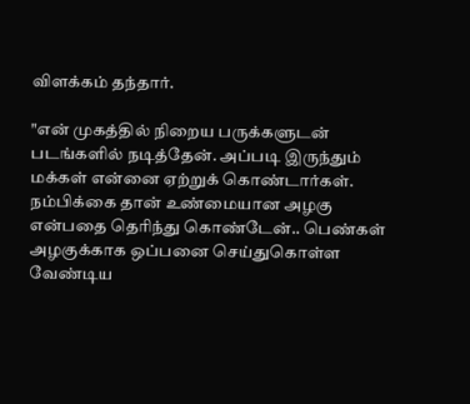விளக்கம் தந்தார்.

"என் முகத்தில் நிறைய பருக்களுடன் படங்களில் நடித்தேன். அப்படி இருந்தும் மக்கள் என்னை ஏற்றுக் கொண்டார்கள். நம்பிக்கை தான் உண்மையான அழகு என்பதை தெரிந்து கொண்டேன்.. பெண்கள் அழகுக்காக ஒப்பனை செய்துகொள்ள வேண்டிய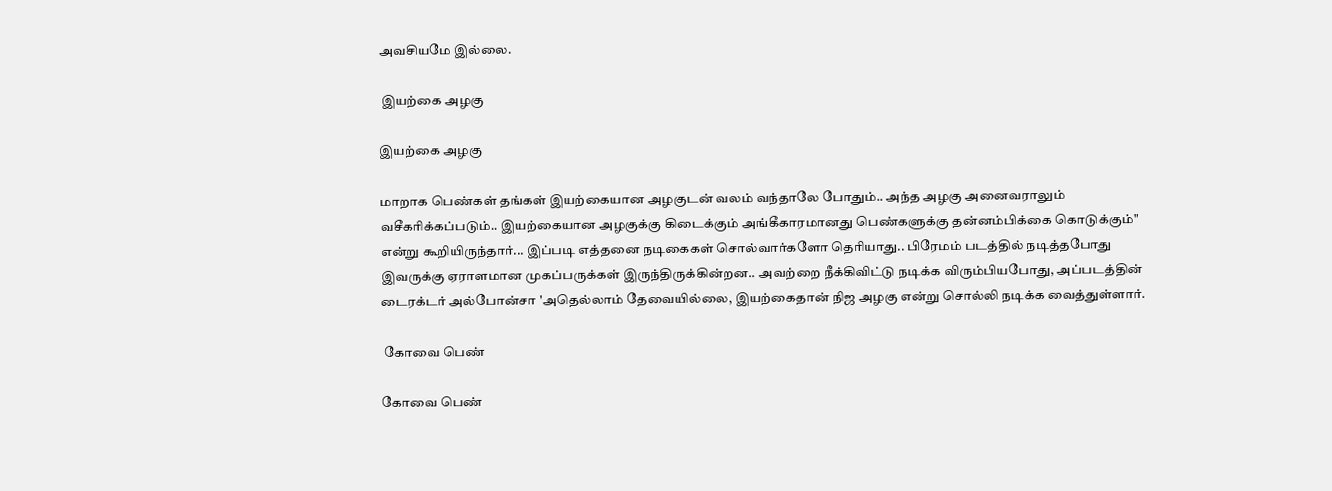அவசியமே இல்லை.

 இயற்கை அழகு

இயற்கை அழகு

மாறாக பெண்கள் தங்கள் இயற்கையான அழகுடன் வலம் வந்தாலே போதும்.. அந்த அழகு அனைவராலும் வசீகரிக்கப்படும்.. இயற்கையான அழகுக்கு கிடைக்கும் அங்கீகாரமானது பெண்களுக்கு தன்னம்பிக்கை கொடுக்கும்" என்று கூறியிருந்தார்... இப்படி எத்தனை நடிகைகள் சொல்வார்களோ தெரியாது.. பிரேமம் படத்தில் நடித்தபோது இவருக்கு ஏராளமான முகப்பருக்கள் இருந்திருக்கின்றன.. அவற்றை நீக்கிவிட்டு நடிக்க விரும்பியபோது, அப்படத்தின் டைரக்டர் அல்போன்சா 'அதெல்லாம் தேவையில்லை, இயற்கைதான் நிஜ அழகு என்று சொல்லி நடிக்க வைத்துள்ளார்.

 கோவை பெண்

கோவை பெண்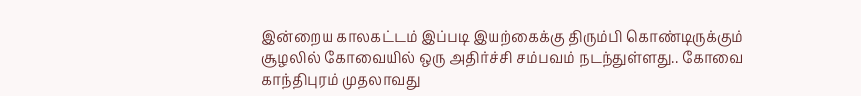இன்றைய காலகட்டம் இப்படி இயற்கைக்கு திரும்பி கொண்டிருக்கும் சூழலில் கோவையில் ஒரு அதிர்ச்சி சம்பவம் நடந்துள்ளது.. கோவை காந்திபுரம் முதலாவது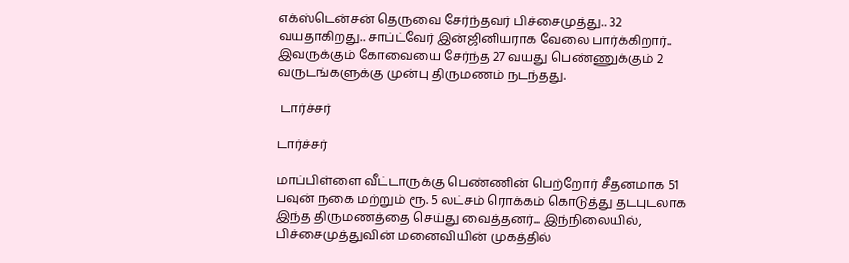எக்ஸ்டென்சன் தெருவை சேர்ந்தவர் பிச்சைமுத்து.. 32 வயதாகிறது.. சாப்ட்வேர் இன்ஜினியராக வேலை பார்க்கிறார்.. இவருக்கும் கோவையை சேர்ந்த 27 வயது பெண்ணுக்கும் 2 வருடங்களுக்கு முன்பு திருமணம் நடந்தது.

 டார்ச்சர்

டார்ச்சர்

மாப்பிள்ளை வீட்டாருக்கு பெண்ணின் பெற்றோர் சீதனமாக 51 பவுன் நகை மற்றும் ரூ. 5 லட்சம் ரொக்கம் கொடுத்து தடபுடலாக இந்த திருமணத்தை செய்து வைத்தனர்... இந்நிலையில், பிச்சைமுத்துவின் மனைவியின் முகத்தில்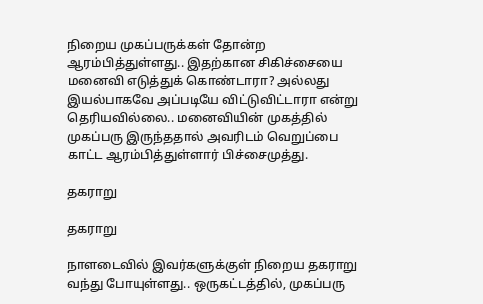நிறைய முகப்பருக்கள் தோன்ற ஆரம்பித்துள்ளது.. இதற்கான சிகிச்சையை மனைவி எடுத்துக் கொண்டாரா? அல்லது இயல்பாகவே அப்படியே விட்டுவிட்டாரா என்று தெரியவில்லை.. மனைவியின் முகத்தில் முகப்பரு இருந்ததால் அவரிடம் வெறுப்பை காட்ட ஆரம்பித்துள்ளார் பிச்சைமுத்து.

தகராறு

தகராறு

நாளடைவில் இவர்களுக்குள் நிறைய தகராறு வந்து போயுள்ளது.. ஒருகட்டத்தில், முகப்பரு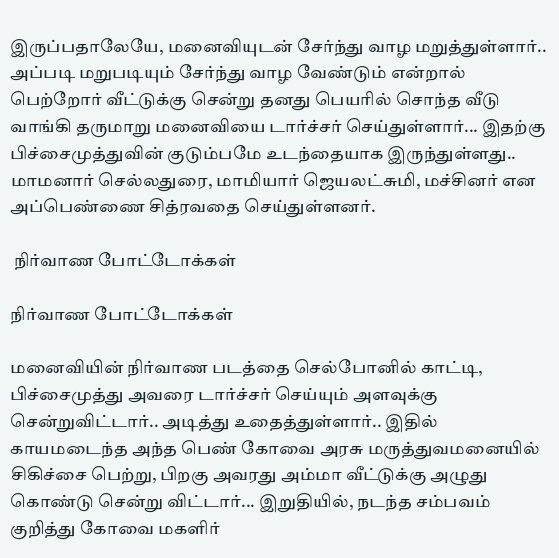இருப்பதாலேயே, மனைவியுடன் சேர்ந்து வாழ மறுத்துள்ளார்.. அப்படி மறுபடியும் சேர்ந்து வாழ வேண்டும் என்றால் பெற்றோர் வீட்டுக்கு சென்று தனது பெயரில் சொந்த வீடு வாங்கி தருமாறு மனைவியை டார்ச்சர் செய்துள்ளார்... இதற்கு பிச்சைமுத்துவின் குடும்பமே உடந்தையாக இருந்துள்ளது.. மாமனார் செல்லதுரை, மாமியார் ஜெயலட்சுமி, மச்சினர் என அப்பெண்ணை சித்ரவதை செய்துள்ளனர்.

 நிர்வாண போட்டோக்கள்

நிர்வாண போட்டோக்கள்

மனைவியின் நிர்வாண படத்தை செல்போனில் காட்டி, பிச்சைமுத்து அவரை டார்ச்சர் செய்யும் அளவுக்கு சென்றுவிட்டார்.. அடித்து உதைத்துள்ளார்.. இதில் காயமடைந்த அந்த பெண் கோவை அரசு மருத்துவமனையில் சிகிச்சை பெற்று, பிறகு அவரது அம்மா வீட்டுக்கு அழுது கொண்டு சென்று விட்டார்... இறுதியில், நடந்த சம்பவம் குறித்து கோவை மகளிர்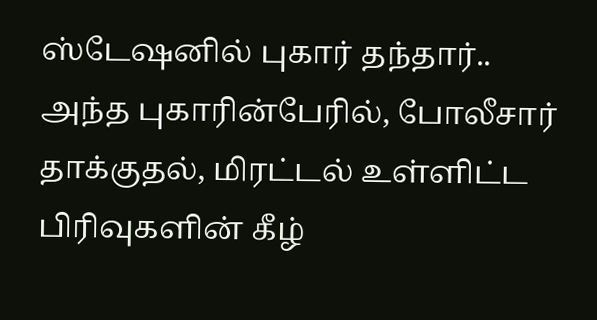ஸ்டேஷனில் புகார் தந்தார்.. அந்த புகாரின்பேரில், போலீசார் தாக்குதல், மிரட்டல் உள்ளிட்ட பிரிவுகளின் கீழ்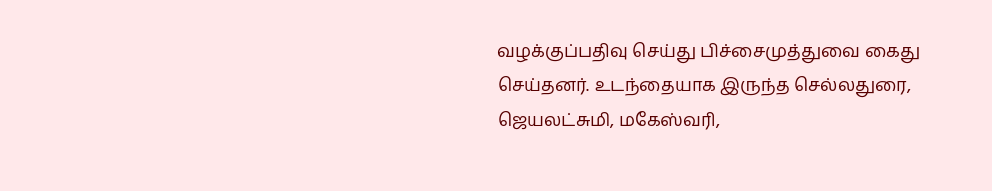வழக்குப்பதிவு செய்து பிச்சைமுத்துவை கைது செய்தனர். உடந்தையாக இருந்த செல்லதுரை, ஜெயலட்சுமி, மகேஸ்வரி,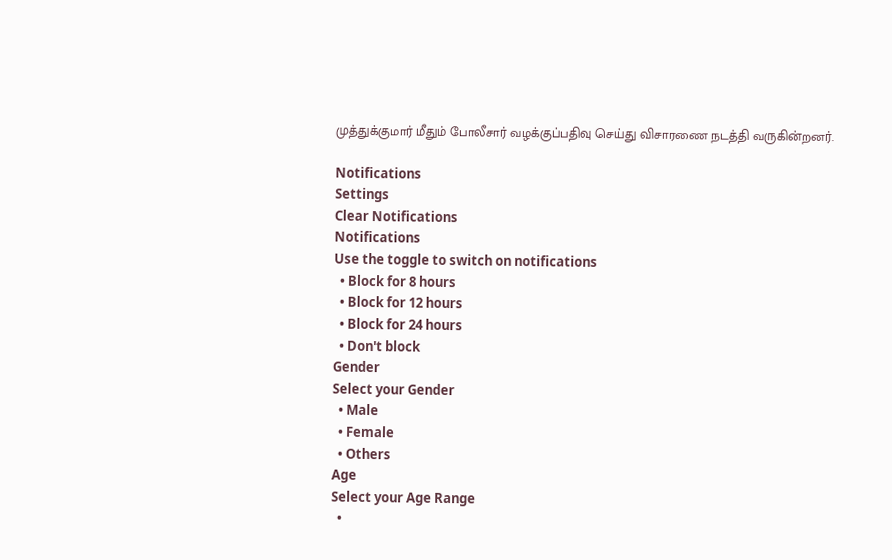முத்துக்குமார் மீதும் போலீசார் வழக்குப்பதிவு செய்து விசாரணை நடத்தி வருகின்றனர்.

Notifications
Settings
Clear Notifications
Notifications
Use the toggle to switch on notifications
  • Block for 8 hours
  • Block for 12 hours
  • Block for 24 hours
  • Don't block
Gender
Select your Gender
  • Male
  • Female
  • Others
Age
Select your Age Range
  •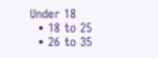Under 18
  • 18 to 25
  • 26 to 35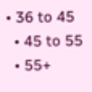• 36 to 45
  • 45 to 55
  • 55+